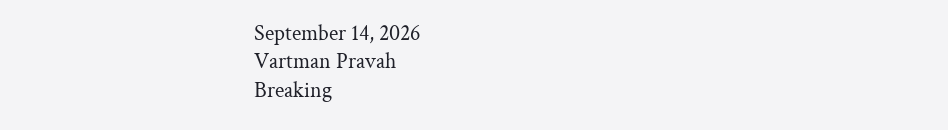September 14, 2026
Vartman Pravah
Breaking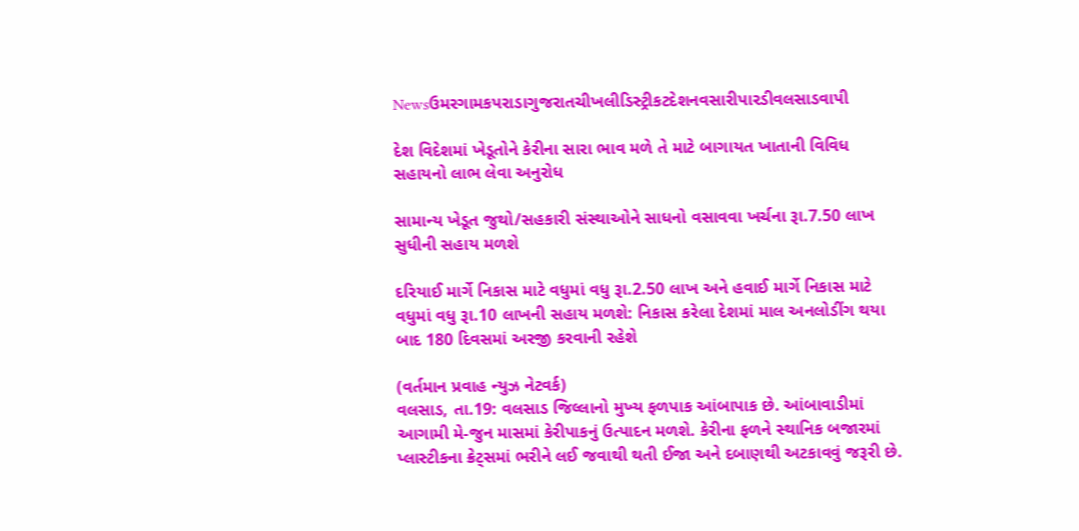Newsઉમરગામકપરાડાગુજરાતચીખલીડિસ્ટ્રીકટદેશનવસારીપારડીવલસાડવાપી

દેશ વિદેશમાં ખેડૂતોને કેરીના સારા ભાવ મળે તે માટે બાગાયત ખાતાની વિવિધ સહાયનો લાભ લેવા અનુરોધ

સામાન્‍ય ખેડૂત જુથો/સહકારી સંસ્‍થાઓને સાધનો વસાવવા ખર્ચના રૂા.7.50 લાખ સુધીની સહાય મળશે

દરિયાઈ માર્ગે નિકાસ માટે વધુમાં વધુ રૂા.2.50 લાખ અને હવાઈ માર્ગે નિકાસ માટે વધુમાં વધુ રૂા.10 લાખની સહાય મળશે: નિકાસ કરેલા દેશમાં માલ અનલોડીંગ થયા બાદ 180 દિવસમાં અરજી કરવાની રહેશે

(વર્તમાન પ્રવાહ ન્‍યુઝ નેટવર્ક)
વલસાડ, તા.19: વલસાડ જિલ્લાનો મુખ્‍ય ફળપાક આંબાપાક છે. આંબાવાડીમાં આગામી મે-જુન માસમાં કેરીપાકનું ઉત્‍પાદન મળશે. કેરીના ફળને સ્‍થાનિક બજારમાં પ્‍લાસ્‍ટીકના ક્રેટ્‍સમાં ભરીને લઈ જવાથી થતી ઈજા અને દબાણથી અટકાવવું જરૂરી છે.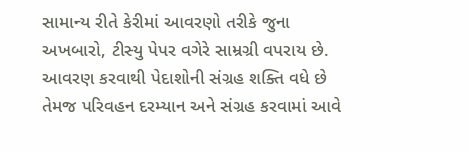સામાન્‍ય રીતે કેરીમાં આવરણો તરીકે જુના અખબારો, ટીસ્‍યુ પેપર વગેરે સામ્રગ્રી વપરાય છે. આવરણ કરવાથી પેદાશોની સંગ્રહ શક્‍તિ વધે છે તેમજ પરિવહન દરમ્‍યાન અને સંગ્રહ કરવામાં આવે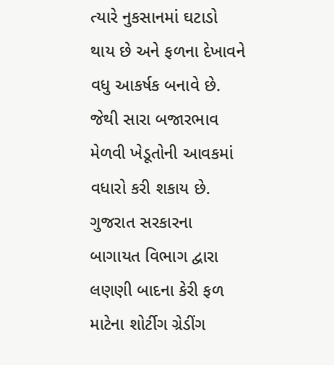ત્‍યારે નુકસાનમાં ઘટાડો થાય છે અને ફળના દેખાવને વધુ આકર્ષક બનાવે છે. જેથી સારા બજારભાવ મેળવી ખેડૂતોની આવકમાં વધારો કરી શકાય છે.
ગુજરાત સરકારના બાગાયત વિભાગ દ્વારા લણણી બાદના કેરી ફળ માટેના શોર્ટીગ ગ્રેડીંગ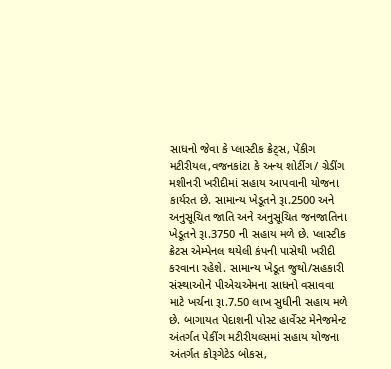સાધનો જેવા કે પ્‍લાસ્‍ટીક ક્રેટ્‍સ, પેંકીગ મટીરીયલ,વજનકાંટા કે અન્‍ય શોર્ટીગ/ ગ્રેડીંગ મશીનરી ખરીદીમાં સહાય આપવાની યોજના કાર્યરત છે. સામાન્‍ય ખેડૂતને રૂા.2500 અને અનુસૂચિત જાતિ અને અનુસૂચિત જનજાતિના ખેડૂતને રૂા.3750 ની સહાય મળે છે. પ્‍લાસ્‍ટીક ક્રેટસ એમ્‍પેનલ થયેલી કંપની પાસેથી ખરીદી કરવાના રહેશે. સામાન્‍ય ખેડૂત જુથો/સહકારી સંસ્‍થાઓને પીએચએમના સાધનો વસાવવા માટે ખર્ચના રૂા.7.50 લાખ સુધીની સહાય મળે છે. બાગાયત પેદાશની પોસ્‍ટ હાર્વેસ્‍ટ મેનેજમેન્‍ટ અંતર્ગત પેકીંગ મટીરીયલ્‍સમાં સહાય યોજના અંતર્ગત કોરૂગેટેડ બોકસ,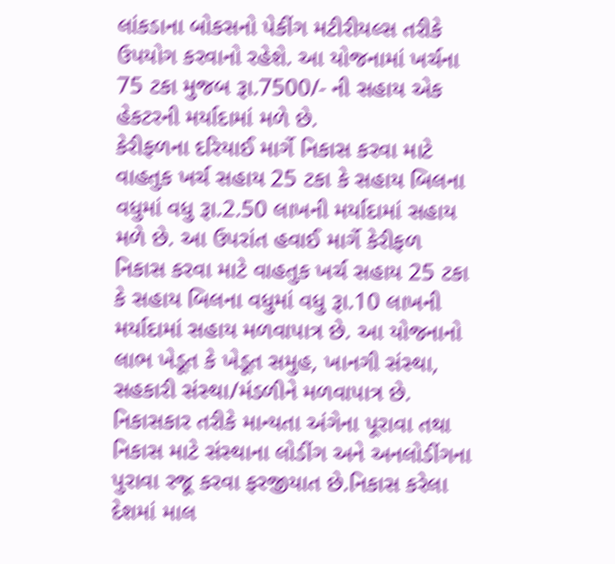લાંકડાના બોકસનો પેકીંગ મટીરીયલ્‍સ તરીકે ઉપયોગ કરવાનો રહેશે. આ યોજનામાં ખર્ચના 75 ટકા મુજબ રૂા.7500/- ની સહાય એક હેકટરની મર્યાદામાં મળે છે.
કેરીફળના દરિયાઈ માર્ગે નિકાસ કરવા માટે વાહતુક ખર્ચ સહાય 25 ટકા કે સહાય બિલના વધુમાં વધુ રૂા.2.50 લાખની મર્યાદામાં સહાય મળે છે. આ ઉપરાંત હવાઈ માર્ગે કેરીફળ નિકાસ કરવા માટે વાહતુક ખર્ચ સહાય 25 ટકા કે સહાય બિલના વધુમાં વધુ રૂા.10 લાખની મર્યાદામાં સહાય મળવાપાત્ર છે. આ યોજનાનો લાભ ખેડૂત કે ખેડૂત સમુહ, ખાનગી સંસ્‍થા, સહકારી સંસ્‍થા/મંડળીને મળવાપાત્ર છે. નિકાસકાર તરીકે માન્‍યતા અંગેના પૂરાવા તથા નિકાસ માટે સંસ્‍થાના લોડીંગ અને અનલોડીંગના પુરાવા રજૂ કરવા ફરજીયાત છે.નિકાસ કરેલા દેશમાં માલ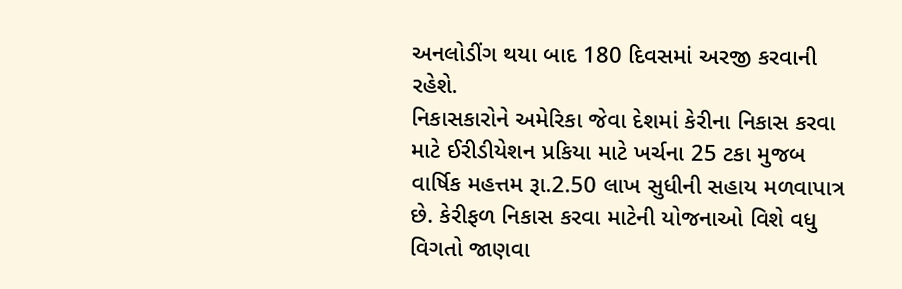અનલોડીંગ થયા બાદ 180 દિવસમાં અરજી કરવાની રહેશે.
નિકાસકારોને અમેરિકા જેવા દેશમાં કેરીના નિકાસ કરવા માટે ઈરીડીયેશન પ્રકિયા માટે ખર્ચના 25 ટકા મુજબ વાર્ષિક મહત્તમ રૂા.2.50 લાખ સુધીની સહાય મળવાપાત્ર છે. કેરીફળ નિકાસ કરવા માટેની યોજનાઓ વિશે વધુ વિગતો જાણવા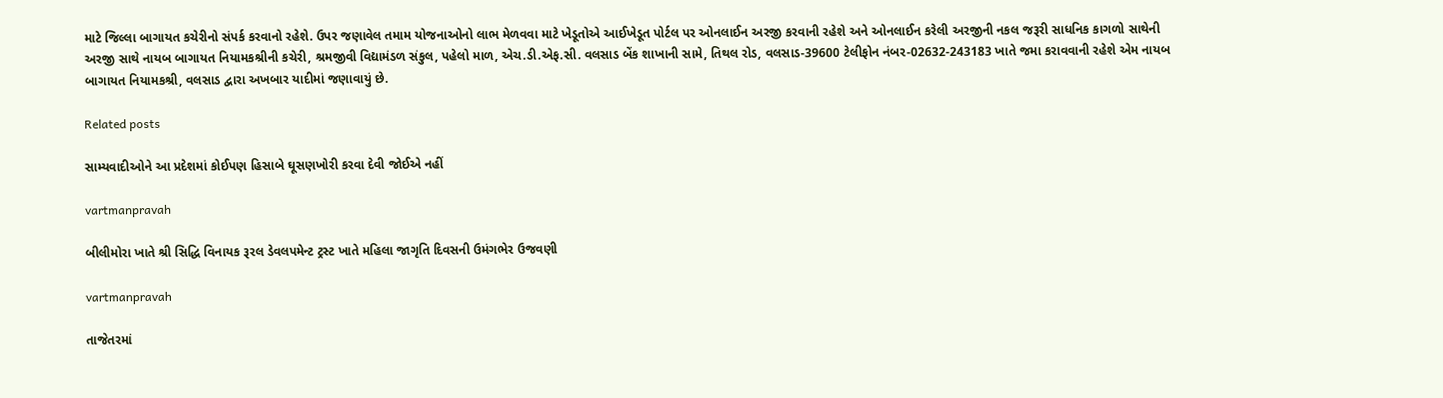માટે જિલ્લા બાગાયત કચેરીનો સંપર્ક કરવાનો રહેશે. ઉપર જણાવેલ તમામ યોજનાઓનો લાભ મેળવવા માટે ખેડૂતોએ આઈખેડૂત પોર્ટલ પર ઓનલાઈન અરજી કરવાની રહેશે અને ઓનલાઈન કરેલી અરજીની નકલ જરૂરી સાધનિક કાગળો સાથેની અરજી સાથે નાયબ બાગાયત નિયામકશ્રીની કચેરી, શ્રમજીવી વિદ્યામંડળ સંકુલ, પહેલો માળ, એચ.ડી.એફ.સી. વલસાડ બેંક શાખાની સામે, તિથલ રોડ, વલસાડ-39600 ટેલીફોન નંબર-02632-243183 ખાતે જમા કરાવવાની રહેશે એમ નાયબ બાગાયત નિયામકશ્રી, વલસાડ દ્વારા અખબાર યાદીમાં જણાવાયું છે.

Related posts

સામ્‍યવાદીઓને આ પ્રદેશમાં કોઈપણ હિસાબે ઘૂસણખોરી કરવા દેવી જોઈએ નહીં

vartmanpravah

બીલીમોરા ખાતે શ્રી સિદ્ધિ વિનાયક રૂરલ ડેવલપમેન્‍ટ ટ્રસ્‍ટ ખાતે મહિલા જાગૃતિ દિવસની ઉમંગભેર ઉજવણી

vartmanpravah

તાજેતરમાં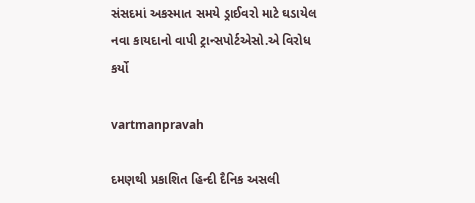સંસદમાં અકસ્‍માત સમયે ડ્રાઈવરો માટે ઘડાયેલ નવા કાયદાનો વાપી ટ્રાન્‍સપોર્ટએસો.એ વિરોધ કર્યો

vartmanpravah

દમણથી પ્રકાશિત હિન્‍દી દૈનિક અસલી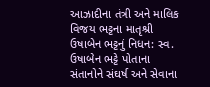આઝાદીના તંત્રી અને માલિક વિજય ભટ્ટના માતૃશ્રી ઉષાબેન ભટ્ટનું નિધન: સ્‍વ. ઉષાબેન ભટ્ટે પોતાના સંતાનોને સંઘર્ષ અને સેવાના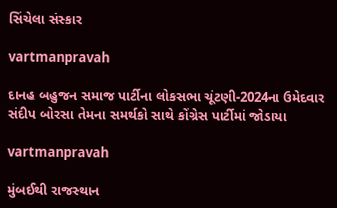સિંચેલા સંસ્‍કાર

vartmanpravah

દાનહ બહુજન સમાજ પાર્ટીના લોકસભા ચૂંટણી-2024ના ઉમેદવાર સંદીપ બોરસા તેમના સમર્થકો સાથે કોંગ્રેસ પાર્ટીમાં જોડાયા

vartmanpravah

મુંબઈથી રાજસ્‍થાન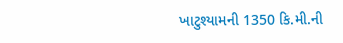ખાટુશ્‍યામની 1350 કિ.મી.ની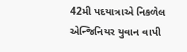42મી પદયાત્રાએ નિકળેલ એન્‍જિનિયર યુવાન વાપી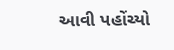આવી પહોંચ્‍યો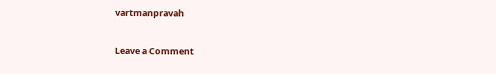vartmanpravah

Leave a Comment